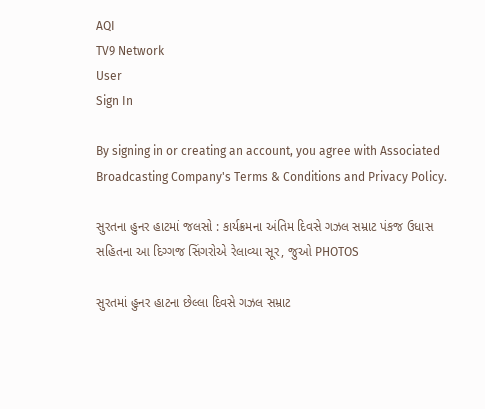AQI
TV9 Network
User
Sign In

By signing in or creating an account, you agree with Associated Broadcasting Company's Terms & Conditions and Privacy Policy.

સુરતના હુનર હાટમાં જલસો : કાર્યક્રમના અંતિમ દિવસે ગઝલ સમ્રાટ પંકજ ઉધાસ સહિતના આ દિગ્ગજ સિંગરોએ રેલાવ્યા સૂર, જુઓ PHOTOS

સુરતમાં હુનર હાટના છેલ્લા દિવસે ગઝલ સમ્રાટ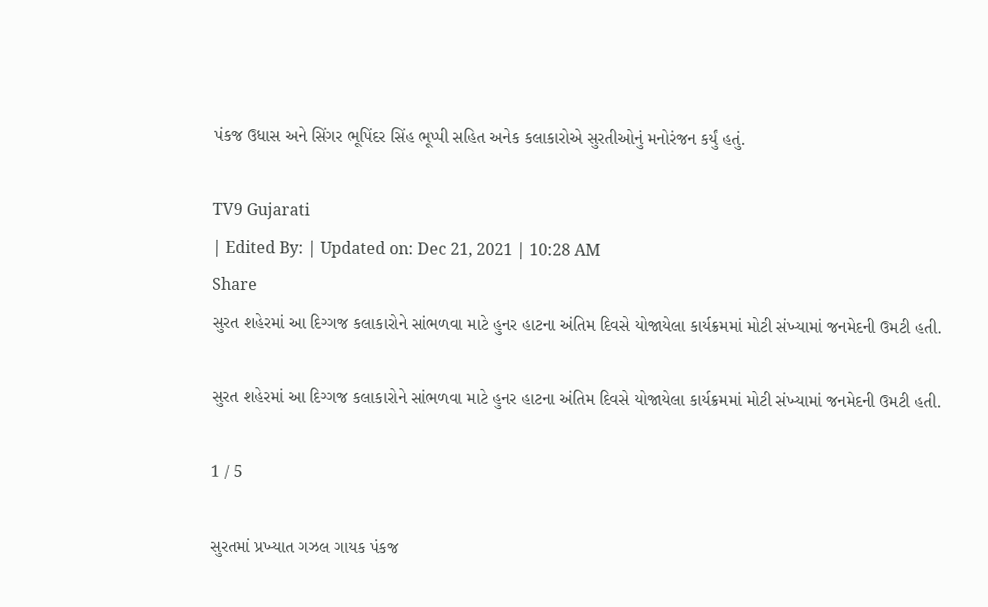પંકજ ઉધાસ અને સિંગર ભૂપિંદર સિંહ ભૂપ્પી સહિત અનેક કલાકારોએ સુરતીઓનું મનોરંજન કર્યું હતું.

TV9 Gujarati
| Edited By: | Updated on: Dec 21, 2021 | 10:28 AM
Share
સુરત શહેરમાં આ દિગ્ગજ કલાકારોને સાંભળવા માટે હુનર હાટના અંતિમ દિવસે યોજાયેલા કાર્યક્રમમાં મોટી સંખ્યામાં જનમેદની ઉમટી હતી.

સુરત શહેરમાં આ દિગ્ગજ કલાકારોને સાંભળવા માટે હુનર હાટના અંતિમ દિવસે યોજાયેલા કાર્યક્રમમાં મોટી સંખ્યામાં જનમેદની ઉમટી હતી.

1 / 5

સુરતમાં પ્રખ્યાત ગઝલ ગાયક પંકજ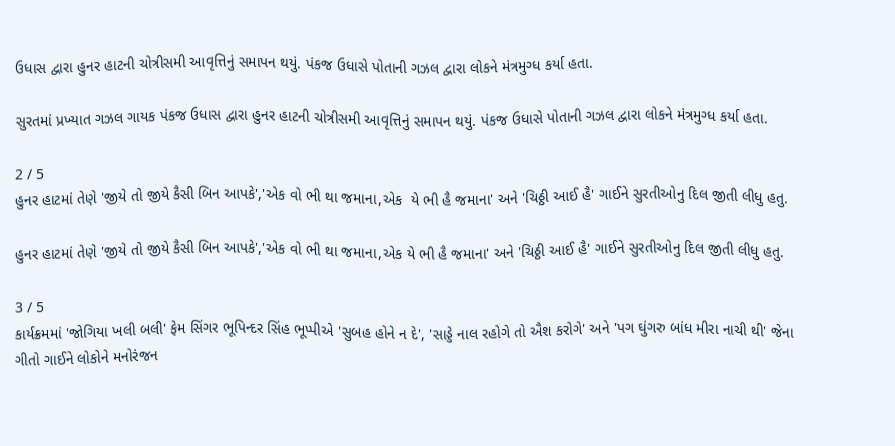ઉધાસ દ્વારા હુનર હાટની ચોત્રીસમી આવૃત્તિનું સમાપન થયું. પંકજ ઉધાસે પોતાની ગઝલ દ્વારા લોકને મંત્રમુગ્ધ કર્યા હતા.

સુરતમાં પ્રખ્યાત ગઝલ ગાયક પંકજ ઉધાસ દ્વારા હુનર હાટની ચોત્રીસમી આવૃત્તિનું સમાપન થયું. પંકજ ઉધાસે પોતાની ગઝલ દ્વારા લોકને મંત્રમુગ્ધ કર્યા હતા.

2 / 5
હુનર હાટમાં તેણે 'જીયે તો જીયે કૈસી બિન આપકે','એક વો ભી થા જમાના,એક  યે ભી હૈ જમાના' અને 'ચિઠ્ઠી આઈ હૈ' ગાઈને સુરતીઓનુ દિલ જીતી લીધુ હતુ.

હુનર હાટમાં તેણે 'જીયે તો જીયે કૈસી બિન આપકે','એક વો ભી થા જમાના,એક યે ભી હૈ જમાના' અને 'ચિઠ્ઠી આઈ હૈ' ગાઈને સુરતીઓનુ દિલ જીતી લીધુ હતુ.

3 / 5
કાર્યક્રમમાં 'જોગિયા ખલી બલી' ફેમ સિંગર ભૂપિન્દર સિંહ ભૂપ્પીએ 'સુબહ હોને ન દે', 'સાડ્ડે નાલ રહોગે તો ઐશ કરોગે' અને 'પગ ઘુંગરુ બાંધ મીરા નાચી થી' જેના ગીતો ગાઈને લોકોને મનોરંજન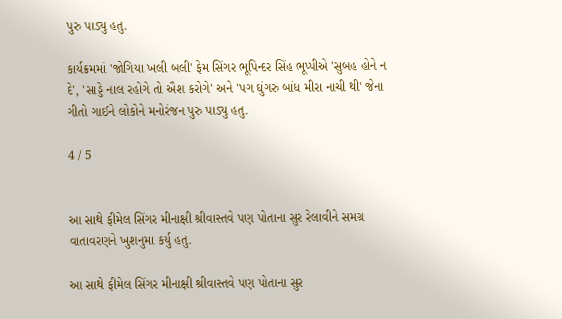પુરુ પાડ્યુ હતુ.

કાર્યક્રમમાં 'જોગિયા ખલી બલી' ફેમ સિંગર ભૂપિન્દર સિંહ ભૂપ્પીએ 'સુબહ હોને ન દે', 'સાડ્ડે નાલ રહોગે તો ઐશ કરોગે' અને 'પગ ઘુંગરુ બાંધ મીરા નાચી થી' જેના ગીતો ગાઈને લોકોને મનોરંજન પુરુ પાડ્યુ હતુ.

4 / 5


આ સાથે ફીમેલ સિંગર મીનાક્ષી શ્રીવાસ્તવે પણ પોતાના સુર રેલાવીને સમગ્ર વાતાવરણને ખુશનુમા કર્યુ હતુ.

આ સાથે ફીમેલ સિંગર મીનાક્ષી શ્રીવાસ્તવે પણ પોતાના સુર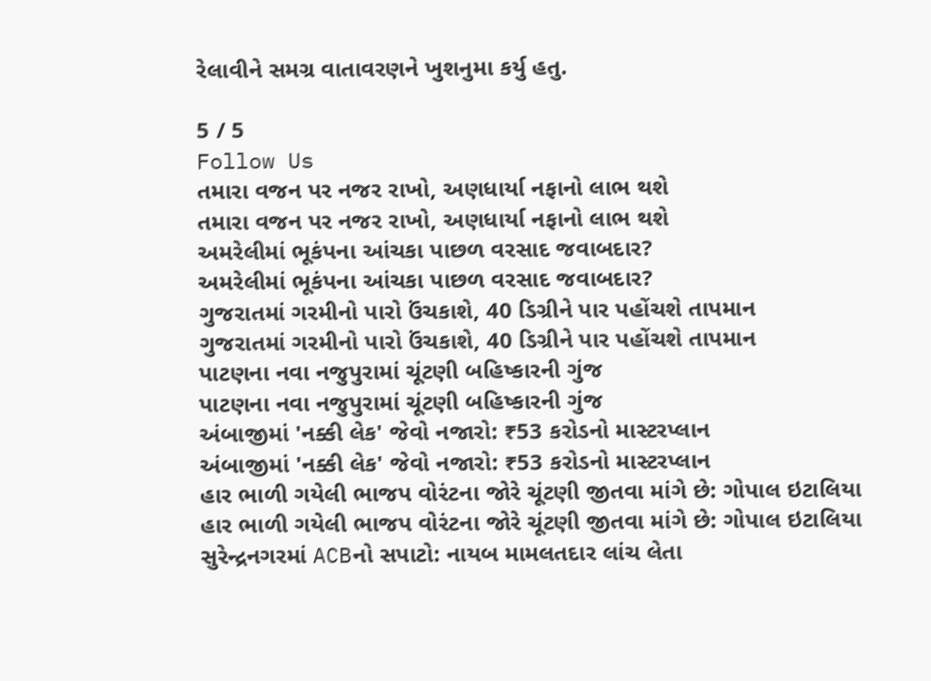રેલાવીને સમગ્ર વાતાવરણને ખુશનુમા કર્યુ હતુ.

5 / 5
Follow Us
તમારા વજન પર નજર રાખો, અણધાર્યા નફાનો લાભ થશે
તમારા વજન પર નજર રાખો, અણધાર્યા નફાનો લાભ થશે
અમરેલીમાં ભૂકંપના આંચકા પાછળ વરસાદ જવાબદાર?
અમરેલીમાં ભૂકંપના આંચકા પાછળ વરસાદ જવાબદાર?
ગુજરાતમાં ગરમીનો પારો ઉંચકાશે, 40 ડિગ્રીને પાર પહોંચશે તાપમાન
ગુજરાતમાં ગરમીનો પારો ઉંચકાશે, 40 ડિગ્રીને પાર પહોંચશે તાપમાન
પાટણના નવા નજુપુરામાં ચૂંટણી બહિષ્કારની ગુંજ
પાટણના નવા નજુપુરામાં ચૂંટણી બહિષ્કારની ગુંજ
અંબાજીમાં 'નક્કી લેક' જેવો નજારો: ₹53 કરોડનો માસ્ટરપ્લાન
અંબાજીમાં 'નક્કી લેક' જેવો નજારો: ₹53 કરોડનો માસ્ટરપ્લાન
હાર ભાળી ગયેલી ભાજપ વોરંટના જોરે ચૂંટણી જીતવા માંગે છે: ગોપાલ ઇટાલિયા
હાર ભાળી ગયેલી ભાજપ વોરંટના જોરે ચૂંટણી જીતવા માંગે છે: ગોપાલ ઇટાલિયા
સુરેન્દ્રનગરમાં ACBનો સપાટો: નાયબ મામલતદાર લાંચ લેતા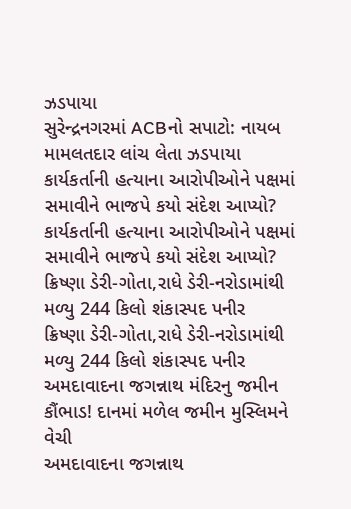ઝડપાયા
સુરેન્દ્રનગરમાં ACBનો સપાટો: નાયબ મામલતદાર લાંચ લેતા ઝડપાયા
કાર્યકર્તાની હત્યાના આરોપીઓને પક્ષમાં સમાવીને ભાજપે કયો સંદેશ આપ્યો?
કાર્યકર્તાની હત્યાના આરોપીઓને પક્ષમાં સમાવીને ભાજપે કયો સંદેશ આપ્યો?
ક્રિષ્ણા ડેરી-ગોતા,રાધે ડેરી-નરોડામાંથી મળ્યુ 244 કિલો શંકાસ્પદ પનીર
ક્રિષ્ણા ડેરી-ગોતા,રાધે ડેરી-નરોડામાંથી મળ્યુ 244 કિલો શંકાસ્પદ પનીર
અમદાવાદના જગન્નાથ મંદિરનુ જમીન કૌંભાડ! દાનમાં મળેલ જમીન મુસ્લિમને વેચી
અમદાવાદના જગન્નાથ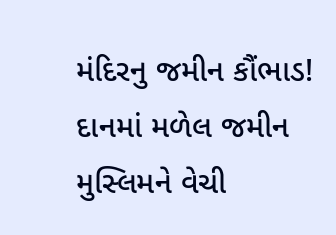મંદિરનુ જમીન કૌંભાડ! દાનમાં મળેલ જમીન મુસ્લિમને વેચી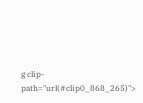g clip-path="url(#clip0_868_265)">